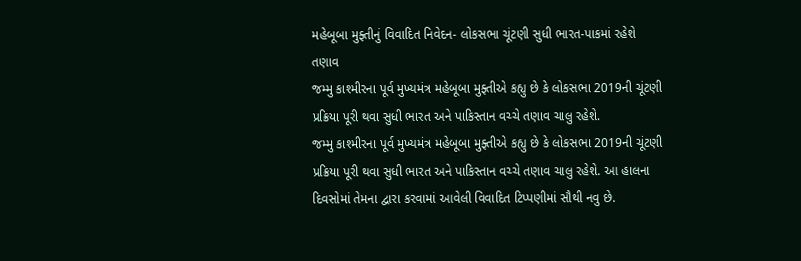મહેબૂબા મુફ્તીનું વિવાદિત નિવેદન- લોકસભા ચૂંટણી સુધી ભારત-પાકમાં રહેશે તણાવ
જમ્મુ કાશ્મીરના પૂર્વ મુખ્યમંત્ર મહેબૂબા મુફ્તીએ કહ્યુ છે કે લોકસભા 2019ની ચૂંટણી પ્રક્રિયા પૂરી થવા સુધી ભારત અને પાકિસ્તાન વચ્ચે તણાવ ચાલુ રહેશે.
જમ્મુ કાશ્મીરના પૂર્વ મુખ્યમંત્ર મહેબૂબા મુફ્તીએ કહ્યુ છે કે લોકસભા 2019ની ચૂંટણી પ્રક્રિયા પૂરી થવા સુધી ભારત અને પાકિસ્તાન વચ્ચે તણાવ ચાલુ રહેશે. આ હાલના દિવસોમાં તેમના દ્વારા કરવામાં આવેલી વિવાદિત ટિપ્પણીમાં સૌથી નવુ છે.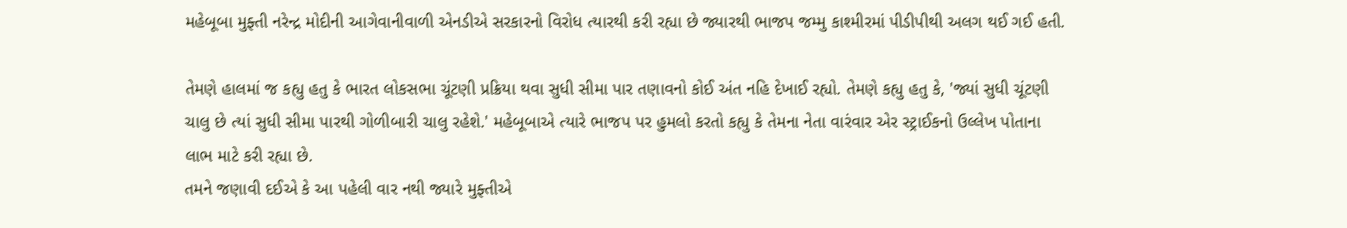મહેબૂબા મુફ્તી નરેન્દ્ર મોદીની આગેવાનીવાળી એનડીએ સરકારનો વિરોધ ત્યારથી કરી રહ્યા છે જ્યારથી ભાજપ જમ્મુ કાશ્મીરમાં પીડીપીથી અલગ થઈ ગઈ હતી.

તેમણે હાલમાં જ કહ્યુ હતુ કે ભારત લોકસભા ચૂંટણી પ્રક્રિયા થવા સુધી સીમા પાર તણાવનો કોઈ અંત નહિ દેખાઈ રહ્યો. તેમણે કહ્યુ હતુ કે, 'જ્યાં સુધી ચૂંટણી ચાલુ છે ત્યાં સુધી સીમા પારથી ગોળીબારી ચાલુ રહેશે.' મહેબૂબાએ ત્યારે ભાજપ પર હુમલો કરતો કહ્યુ કે તેમના નેતા વારંવાર એર સ્ટ્રાઈકનો ઉલ્લેખ પોતાના લાભ માટે કરી રહ્યા છે.
તમને જણાવી દઈએ કે આ પહેલી વાર નથી જ્યારે મુફ્તીએ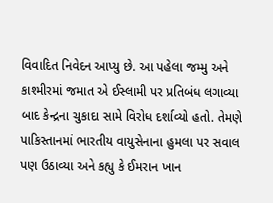વિવાદિત નિવેદન આપ્યુ છે. આ પહેલા જમ્મુ અને કાશ્મીરમાં જમાત એ ઈસ્લામી પર પ્રતિબંધ લગાવ્યા બાદ કેન્દ્રના ચુકાદા સામે વિરોધ દર્શાવ્યો હતો. તેમણે પાકિસ્તાનમાં ભારતીય વાયુસેનાના હુમલા પર સવાલ પણ ઉઠાવ્યા અને કહ્યુ કે ઈમરાન ખાન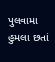પુલવામા હુમલા છતાં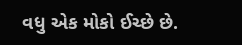વધુ એક મોકો ઈચ્છે છે.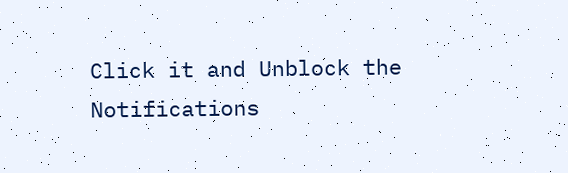Click it and Unblock the Notifications